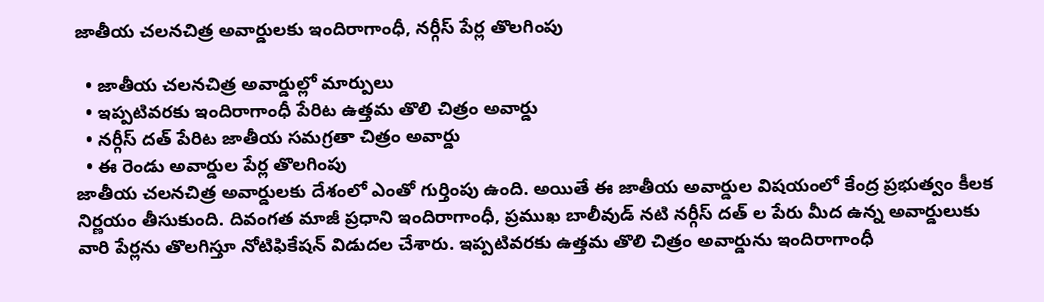జాతీయ చలనచిత్ర అవార్డులకు ఇందిరాగాంధీ, నర్గీస్ పేర్ల తొలగింపు

  • జాతీయ చలనచిత్ర అవార్డుల్లో మార్పులు
  • ఇప్పటివరకు ఇందిరాగాంధీ పేరిట ఉత్తమ తొలి చిత్రం అవార్డు
  • నర్గీస్ దత్ పేరిట జాతీయ సమగ్రతా చిత్రం అవార్డు
  • ఈ రెండు అవార్డుల పేర్ల తొలగింపు
జాతీయ చలనచిత్ర అవార్డులకు దేశంలో ఎంతో గుర్తింపు ఉంది. అయితే ఈ జాతీయ అవార్డుల విషయంలో కేంద్ర ప్రభుత్వం కీలక నిర్ణయం తీసుకుంది. దివంగత మాజీ ప్రధాని ఇందిరాగాంధీ, ప్రముఖ బాలీవుడ్ నటి నర్గీస్ దత్ ల పేరు మీద ఉన్న అవార్డులుకు వారి పేర్లను తొలగిస్తూ నోటిఫికేషన్ విడుదల చేశారు. ఇప్పటివరకు ఉత్తమ తొలి చిత్రం అవార్డును ఇందిరాగాంధీ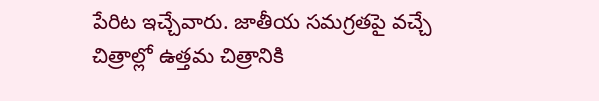పేరిట ఇచ్చేవారు. జాతీయ సమగ్రతపై వచ్చే చిత్రాల్లో ఉత్తమ చిత్రానికి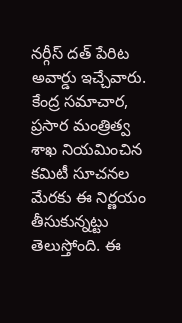నర్గీస్ దత్ పేరిట అవార్డు ఇచ్చేవారు. కేంద్ర సమాచార, ప్రసార మంత్రిత్వ శాఖ నియమించిన కమిటీ సూచనల మేరకు ఈ నిర్ణయం తీసుకున్నట్టు తెలుస్తోంది. ఈ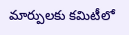మార్పులకు కమిటీలో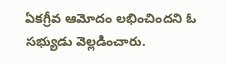ఏకగ్రీవ ఆమోదం లభించిందని ఓ సభ్యుడు వెల్లడించారు.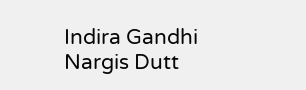Indira Gandhi
Nargis Dutt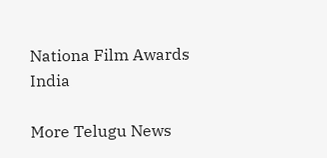Nationa Film Awards
India

More Telugu News